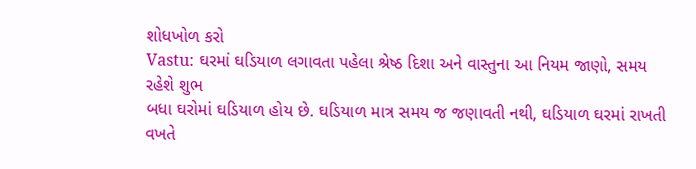શોધખોળ કરો
Vastu: ઘરમાં ઘડિયાળ લગાવતા પહેલા શ્રેષ્ઠ દિશા અને વાસ્તુના આ નિયમ જાણો, સમય રહેશે શુભ
બધા ઘરોમાં ઘડિયાળ હોય છે. ઘડિયાળ માત્ર સમય જ જણાવતી નથી, ઘડિયાળ ઘરમાં રાખતી વખતે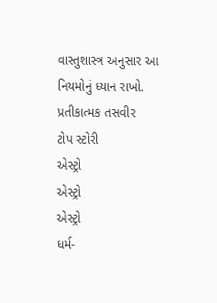વાસ્તુશાસ્ત્ર અનુસાર આ નિયમોનું ધ્યાન રાખો.
પ્રતીકાત્મક તસવીર
ટોપ સ્ટોરી
એસ્ટ્રો
એસ્ટ્રો
એસ્ટ્રો
ધર્મ-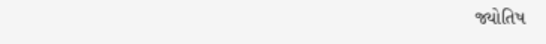જ્યોતિષ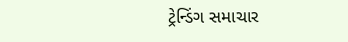ટ્રેન્ડિંગ સમાચાર